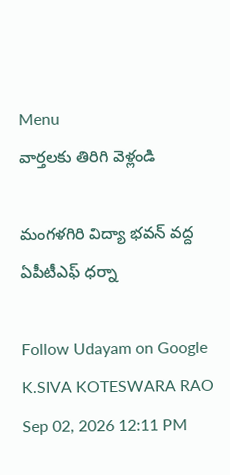Menu
వార్తలకు తిరిగి వెళ్లండి

మంగళగిరి విద్యా భవన్‌ వద్ద ఏపీటీఎఫ్ ధర్నా

Follow Udayam on Google
K.SIVA KOTESWARA RAO Sep 02, 2026 12:11 PM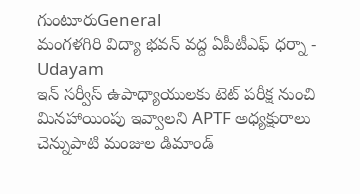గుంటూరుGeneral
మంగళగిరి విద్యా భవన్‌ వద్ద ఏపీటీఎఫ్ ధర్నా - Udayam
ఇన్ సర్వీస్ ఉపాధ్యాయులకు టెట్ పరీక్ష నుంచి మినహాయింపు ఇవ్వాలని APTF అధ్యక్షురాలు చెన్నుపాటి మంజుల డిమాండ్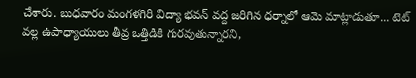చేశారు. బుధవారం మంగళగిరి విద్యా భవన్ వద్ద జరిగిన ధర్నాలో ఆమె మాట్లాడుతూ... టెట్ వల్ల ఉపాధ్యాయులు తీవ్ర ఒత్తిడికి గురవుతున్నారని,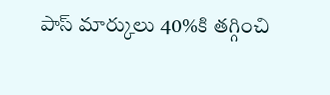పాస్ మార్కులు 40%కి తగ్గించి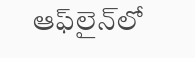ఆఫ్‌లైన్‌లో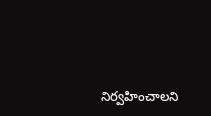నిర్వహించాలని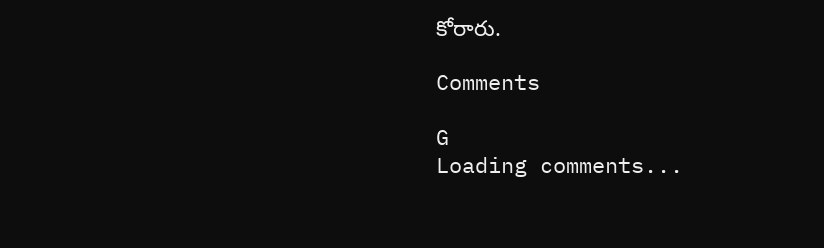కోరారు.

Comments

G
Loading comments...